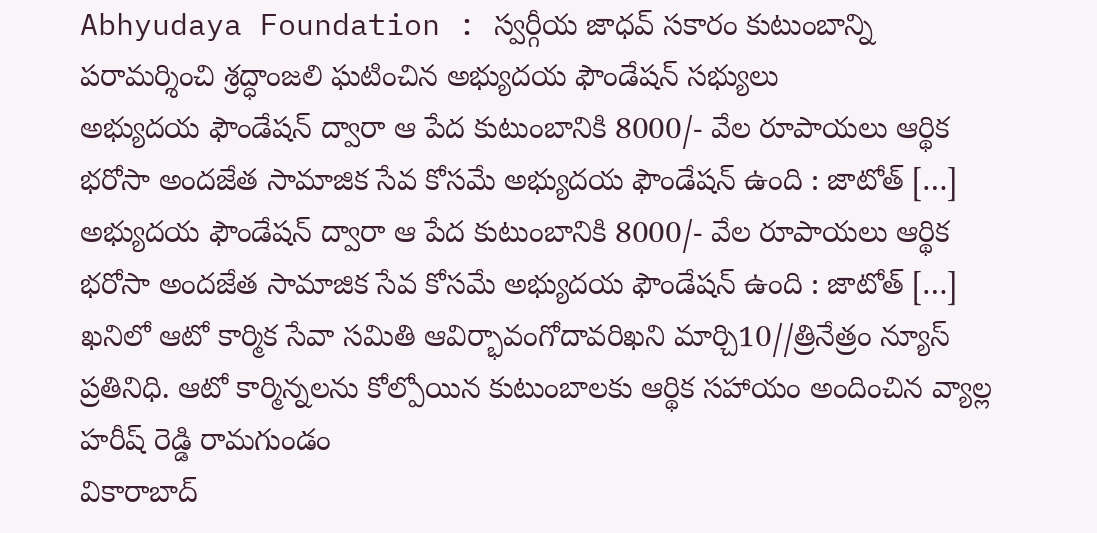Abhyudaya Foundation : స్వర్గీయ జాధవ్ సకారం కుటుంబాన్ని పరామర్శించి శ్రద్ధాంజలి ఘటించిన అభ్యుదయ ఫౌండేషన్ సభ్యులు
అభ్యుదయ ఫౌండేషన్ ద్వారా ఆ పేద కుటుంబానికి 8000/- వేల రూపాయలు ఆర్థిక భరోసా అందజేత సామాజిక సేవ కోసమే అభ్యుదయ ఫౌండేషన్ ఉంది : జాటోత్ […]
అభ్యుదయ ఫౌండేషన్ ద్వారా ఆ పేద కుటుంబానికి 8000/- వేల రూపాయలు ఆర్థిక భరోసా అందజేత సామాజిక సేవ కోసమే అభ్యుదయ ఫౌండేషన్ ఉంది : జాటోత్ […]
ఖనిలో ఆటో కార్మిక సేవా సమితి ఆవిర్భావంగోదావరిఖని మార్చి10//త్రినేత్రం న్యూస్ ప్రతినిధి. ఆటో కార్మిన్నలను కోల్పోయిన కుటుంబాలకు ఆర్థిక సహాయం అందించిన వ్యాల్ల హరీష్ రెడ్డి రామగుండం
వికారాబాద్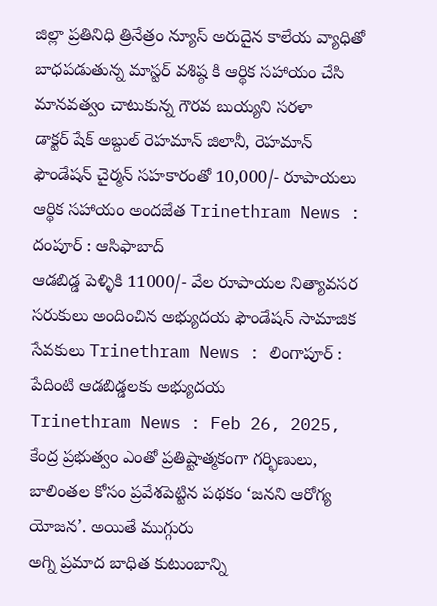జిల్లా ప్రతినిధి త్రినేత్రం న్యూస్ అరుదైన కాలేయ వ్యాధితో బాధపడుతున్న మాస్టర్ వశిష్ఠ కి ఆర్థిక సహాయం చేసి మానవత్వం చాటుకున్న గౌరవ బుయ్యని సరళా
డాక్టర్ షేక్ అబ్దుల్ రెహమాన్ జిలానీ, రెహమాన్ ఫౌండేషన్ చైర్మన్ సహకారంతో 10,000/- రూపాయలు ఆర్థిక సహాయం అందజేత Trinethram News : దంపూర్ : ఆసిఫాబాద్
ఆడబిడ్డ పెళ్ళికి 11000/- వేల రూపాయల నిత్యావసర సరుకులు అందించిన అభ్యుదయ ఫౌండేషన్ సామాజిక సేవకులు Trinethram News : లింగాపూర్ : పేదింటి ఆడబిడ్డలకు అభ్యుదయ
Trinethram News : Feb 26, 2025, కేంద్ర ప్రభుత్వం ఎంతో ప్రతిష్టాత్మకంగా గర్భిణులు, బాలింతల కోసం ప్రవేశపెట్టిన పథకం ‘జనని ఆరోగ్య యోజన’. అయితే ముగ్గురు
అగ్ని ప్రమాద బాధిత కుటుంబాన్ని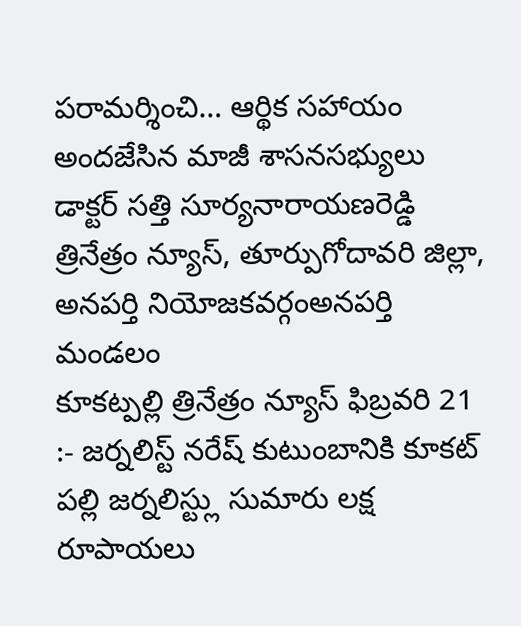పరామర్శించి… ఆర్థిక సహాయం అందజేసిన మాజీ శాసనసభ్యులు డాక్టర్ సత్తి సూర్యనారాయణరెడ్డి త్రినేత్రం న్యూస్, తూర్పుగోదావరి జిల్లా, అనపర్తి నియోజకవర్గంఅనపర్తి మండలం
కూకట్పల్లి త్రినేత్రం న్యూస్ ఫిబ్రవరి 21 :- జర్నలిస్ట్ నరేష్ కుటుంబానికి కూకట్ పల్లి జర్నలిస్ట్లు సుమారు లక్ష రూపాయలు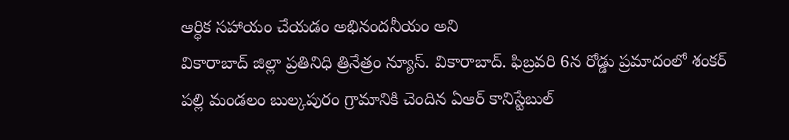ఆర్ధిక సహాయం చేయడం అభినందనీయం అని
వికారాబాద్ జిల్లా ప్రతినిధి త్రినేత్రం న్యూస్. వికారాబాద్. ఫిబ్రవరి 6న రోడ్డు ప్రమాదంలో శంకర్ పల్లి మండలం బుల్కపురం గ్రామానికి చెందిన ఏఆర్ కానిస్టేబుల్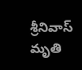శ్రీనివాస్ మృతి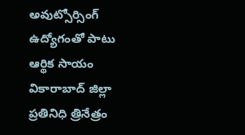అవుట్సోర్సింగ్ ఉద్యోగంతో పాటు ఆర్థిక సాయం వికారాబాద్ జిల్లా ప్రతినిధి త్రినేత్రం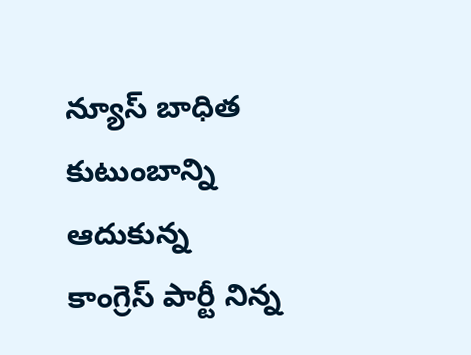న్యూస్ బాధిత కుటుంబాన్ని ఆదుకున్న కాంగ్రెస్ పార్టీ నిన్న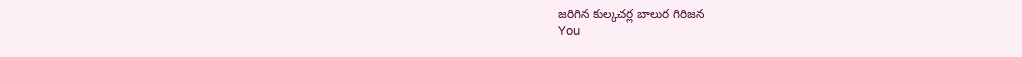జరిగిన కుల్కచర్ల బాలుర గిరిజన
You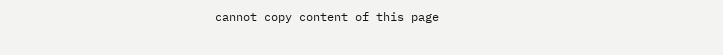cannot copy content of this page